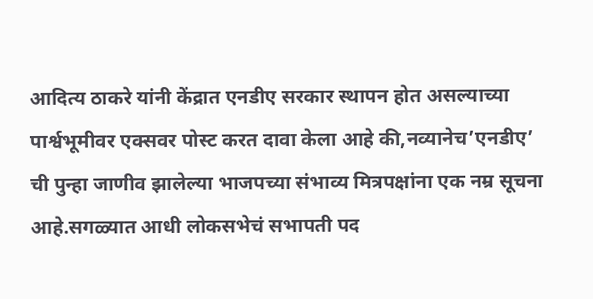आदित्य ठाकरे यांनी केंद्रात एनडीए सरकार स्थापन होत असल्याच्या पार्श्वभूमीवर एक्सवर पोस्ट करत दावा केला आहे की,नव्यानेच’एनडीए’ ची पुन्हा जाणीव झालेल्या भाजपच्या संभाव्य मित्रपक्षांना एक नम्र सूचना आहे.सगळ्यात आधी लोकसभेचं सभापती पद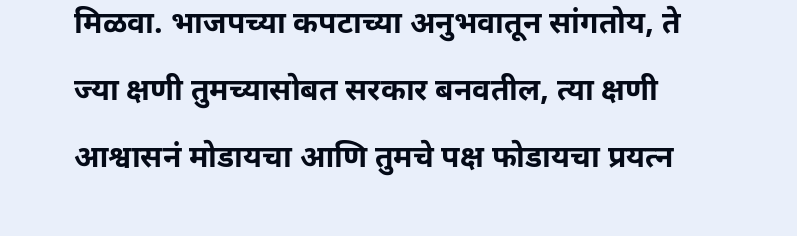मिळवा. भाजपच्या कपटाच्या अनुभवातून सांगतोय, ते ज्या क्षणी तुमच्यासोबत सरकार बनवतील, त्या क्षणी आश्वासनं मोडायचा आणि तुमचे पक्ष फोडायचा प्रयत्न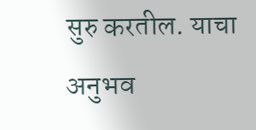सुरु करतील. याचा अनुभव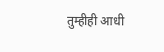तुम्हीही आधी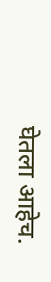घेतला आहेच.